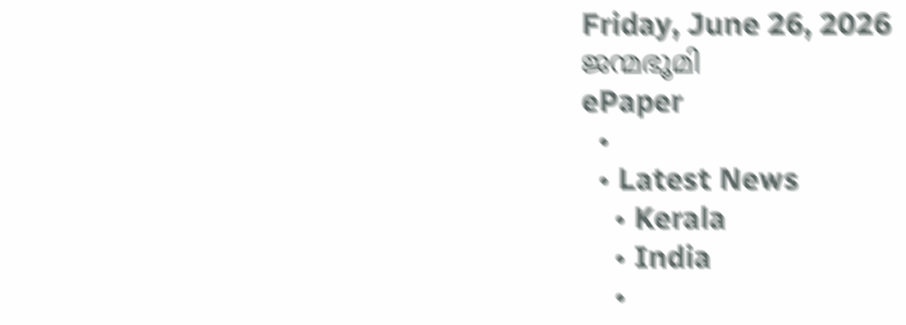Friday, June 26, 2026
ജന്മഭൂമി
ePaper
  •
  • Latest News
    • Kerala
    • India
    •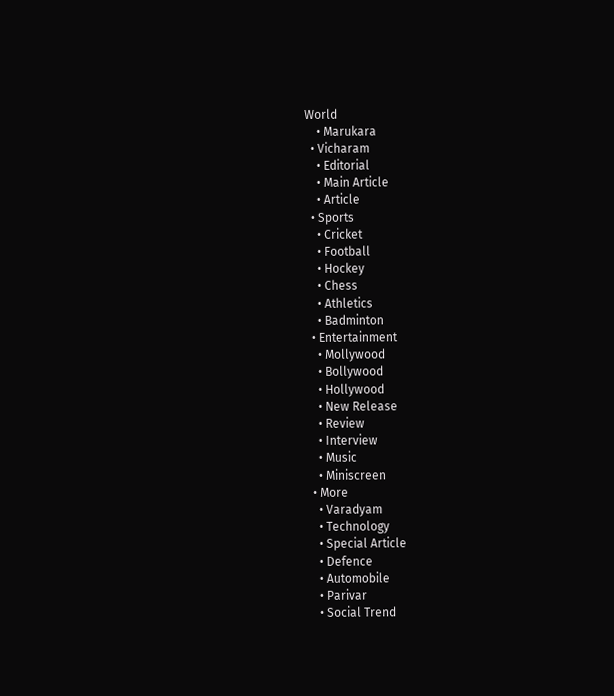World
    • Marukara
  • Vicharam
    • Editorial
    • Main Article
    • Article
  • Sports
    • Cricket
    • Football
    • Hockey
    • Chess
    • Athletics
    • Badminton
  • Entertainment
    • Mollywood
    • Bollywood
    • Hollywood
    • New Release
    • Review
    • Interview
    • Music
    • Miniscreen
  • More
    • Varadyam
    • Technology
    • Special Article
    • Defence
    • Automobile
    • Parivar
    • Social Trend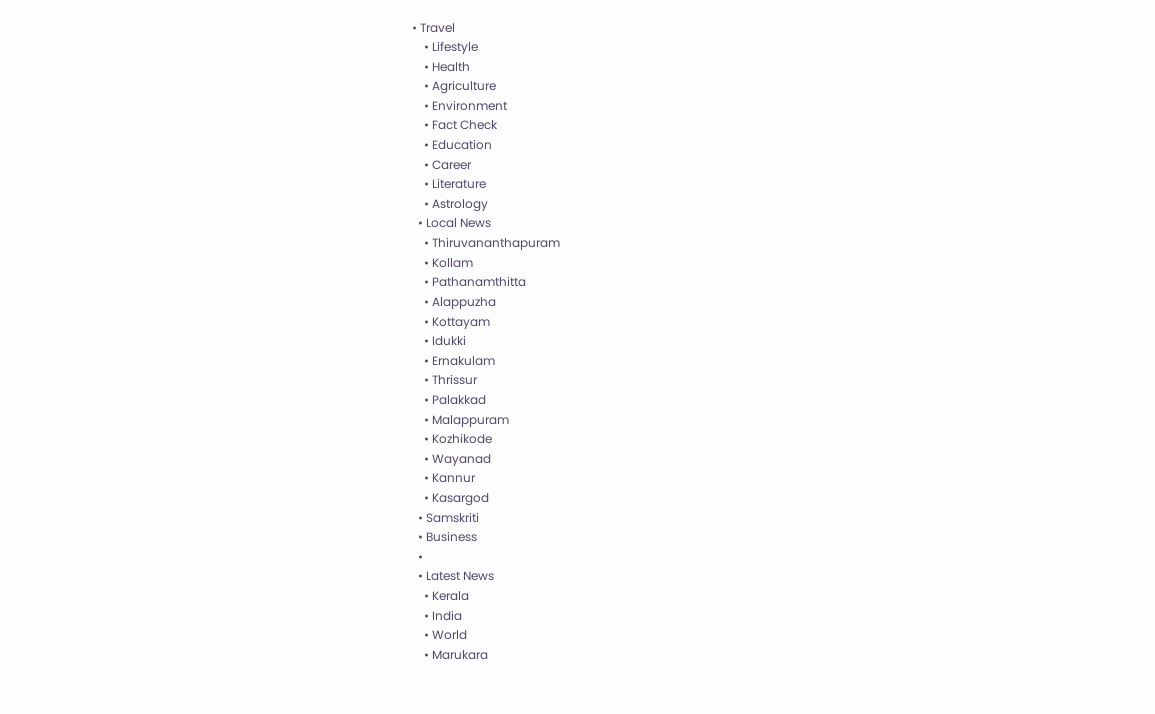• Travel
    • Lifestyle
    • Health
    • Agriculture
    • Environment
    • Fact Check
    • Education
    • Career
    • Literature
    • Astrology
  • Local News
    • Thiruvananthapuram
    • Kollam
    • Pathanamthitta
    • Alappuzha
    • Kottayam
    • Idukki
    • Ernakulam
    • Thrissur
    • Palakkad
    • Malappuram
    • Kozhikode
    • Wayanad
    • Kannur
    • Kasargod
  • Samskriti
  • Business
  •
  • Latest News
    • Kerala
    • India
    • World
    • Marukara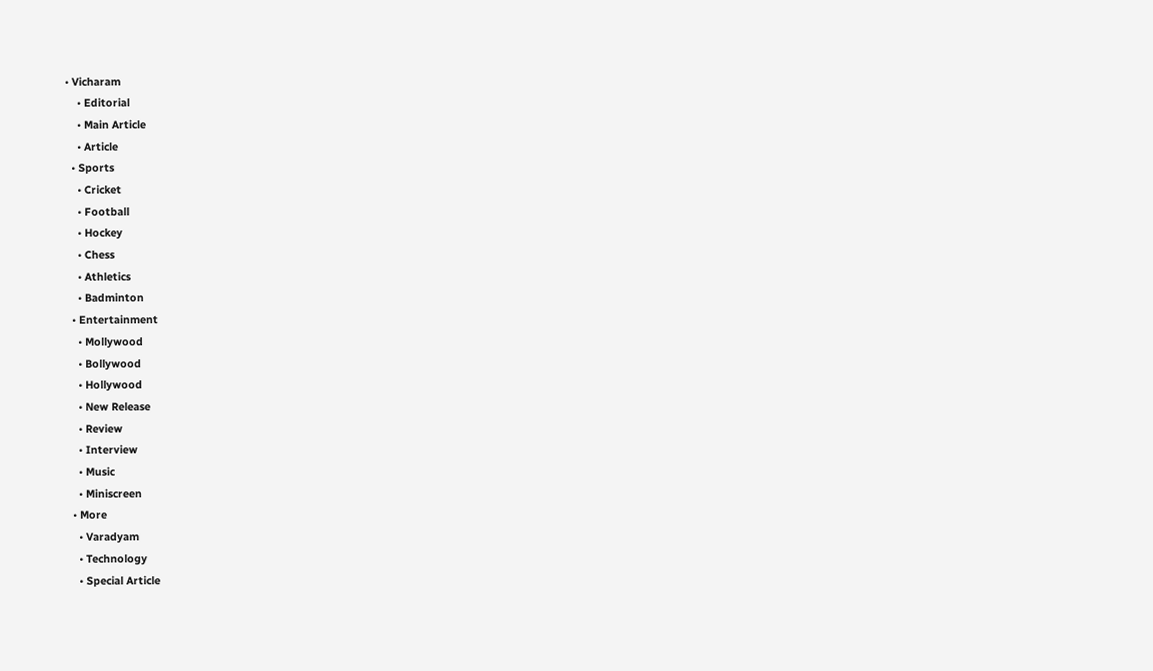• Vicharam
    • Editorial
    • Main Article
    • Article
  • Sports
    • Cricket
    • Football
    • Hockey
    • Chess
    • Athletics
    • Badminton
  • Entertainment
    • Mollywood
    • Bollywood
    • Hollywood
    • New Release
    • Review
    • Interview
    • Music
    • Miniscreen
  • More
    • Varadyam
    • Technology
    • Special Article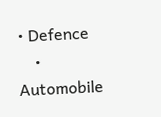• Defence
    • Automobile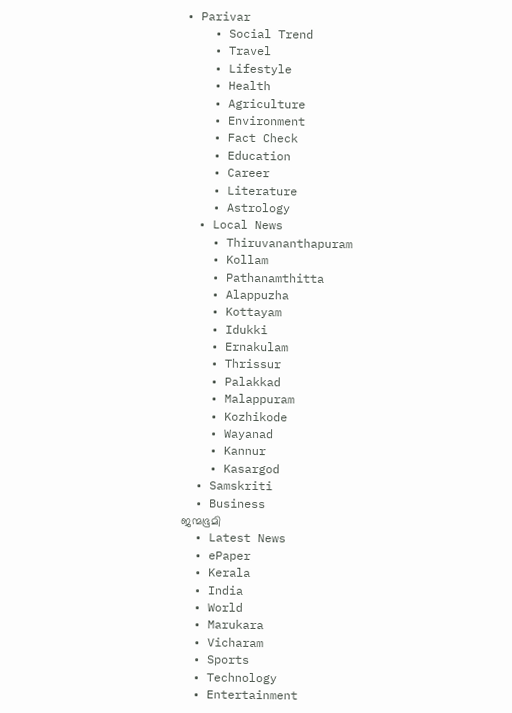• Parivar
    • Social Trend
    • Travel
    • Lifestyle
    • Health
    • Agriculture
    • Environment
    • Fact Check
    • Education
    • Career
    • Literature
    • Astrology
  • Local News
    • Thiruvananthapuram
    • Kollam
    • Pathanamthitta
    • Alappuzha
    • Kottayam
    • Idukki
    • Ernakulam
    • Thrissur
    • Palakkad
    • Malappuram
    • Kozhikode
    • Wayanad
    • Kannur
    • Kasargod
  • Samskriti
  • Business
ജന്മഭൂമി
  • Latest News
  • ePaper
  • Kerala
  • India
  • World
  • Marukara
  • Vicharam
  • Sports
  • Technology
  • Entertainment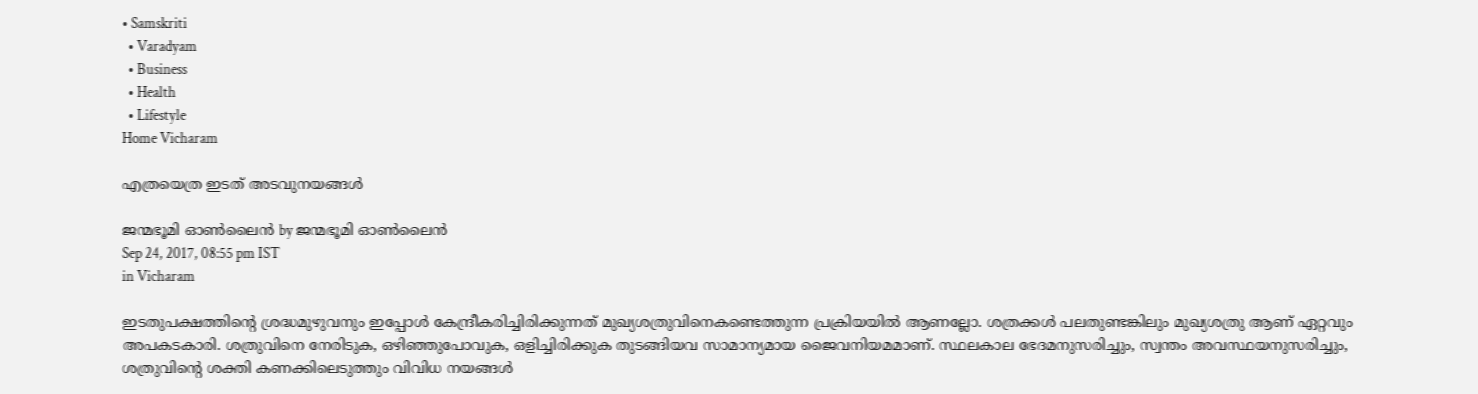• Samskriti
  • Varadyam
  • Business
  • Health
  • Lifestyle
Home Vicharam

എത്രയെത്ര ഇടത് അടവുനയങ്ങള്‍

ജന്മഭൂമി ഓണ്‍ലൈന്‍ by ജന്മഭൂമി ഓണ്‍ലൈന്‍
Sep 24, 2017, 08:55 pm IST
in Vicharam

ഇടതുപക്ഷത്തിന്റെ ശ്രദ്ധമുഴുവനും ഇപ്പോള്‍ കേന്ദ്രീകരിച്ചിരിക്കുന്നത് മുഖ്യശത്രുവിനെകണ്ടെത്തുന്ന പ്രക്രിയയില്‍ ആണല്ലോ. ശത്രക്കള്‍ പലതുണ്ടങ്കിലും മുഖ്യശത്രു ആണ് ഏറ്റവും അപകടകാരി. ശത്രുവിനെ നേരിടുക, ഒഴിഞ്ഞുപോവുക, ഒളിച്ചിരിക്കുക തുടങ്ങിയവ സാമാന്യമായ ജൈവനിയമമാണ്. സ്ഥലകാല ഭേദമനുസരിച്ചും, സ്വന്തം അവസ്ഥയനുസരിച്ചും, ശത്രുവിന്റെ ശക്തി കണക്കിലെടുത്തും വിവിധ നയങ്ങള്‍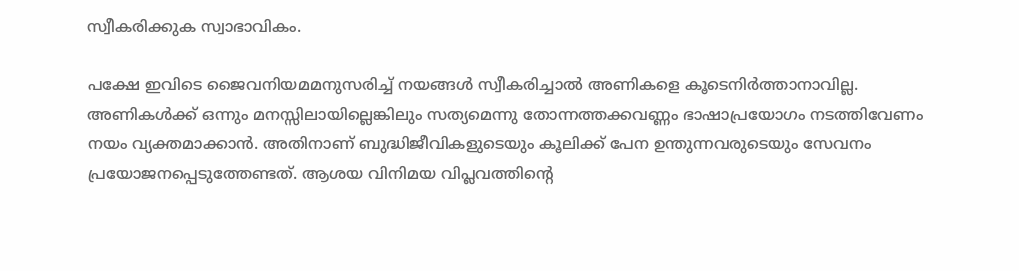സ്വീകരിക്കുക സ്വാഭാവികം.

പക്ഷേ ഇവിടെ ജൈവനിയമമനുസരിച്ച് നയങ്ങള്‍ സ്വീകരിച്ചാല്‍ അണികളെ കൂടെനിര്‍ത്താനാവില്ല. അണികള്‍ക്ക് ഒന്നും മനസ്സിലായില്ലെങ്കിലും സത്യമെന്നു തോന്നത്തക്കവണ്ണം ഭാഷാപ്രയോഗം നടത്തിവേണം നയം വ്യക്തമാക്കാന്‍. അതിനാണ് ബുദ്ധിജീവികളുടെയും കൂലിക്ക് പേന ഉന്തുന്നവരുടെയും സേവനം പ്രയോജനപ്പെടുത്തേണ്ടത്. ആശയ വിനിമയ വിപ്ലവത്തിന്റെ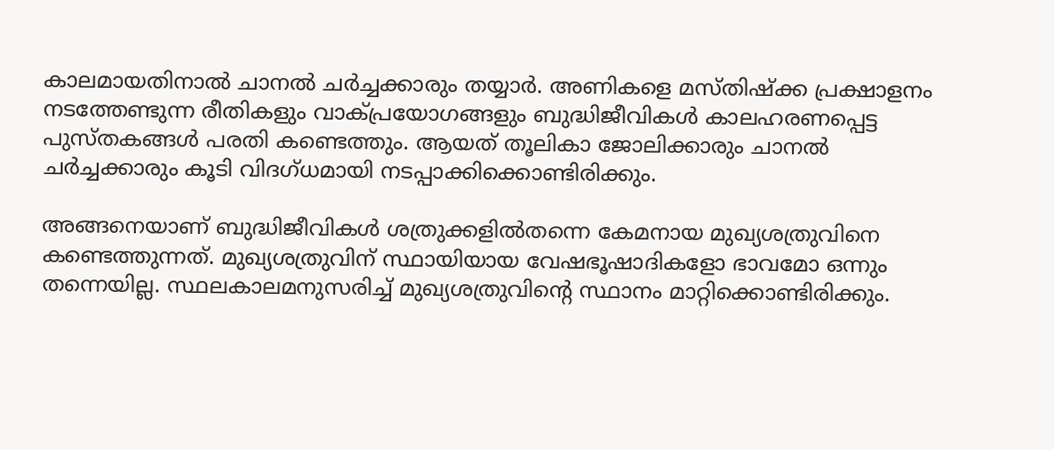കാലമായതിനാല്‍ ചാനല്‍ ചര്‍ച്ചക്കാരും തയ്യാര്‍. അണികളെ മസ്തിഷ്‌ക്ക പ്രക്ഷാളനം നടത്തേണ്ടുന്ന രീതികളും വാക്പ്രയോഗങ്ങളും ബുദ്ധിജീവികള്‍ കാലഹരണപ്പെട്ട പുസ്തകങ്ങള്‍ പരതി കണ്ടെത്തും. ആയത് തൂലികാ ജോലിക്കാരും ചാനല്‍ ചര്‍ച്ചക്കാരും കൂടി വിദഗ്ധമായി നടപ്പാക്കിക്കൊണ്ടിരിക്കും.

അങ്ങനെയാണ് ബുദ്ധിജീവികള്‍ ശത്രുക്കളില്‍തന്നെ കേമനായ മുഖ്യശത്രുവിനെ കണ്ടെത്തുന്നത്. മുഖ്യശത്രുവിന് സ്ഥായിയായ വേഷഭൂഷാദികളോ ഭാവമോ ഒന്നും തന്നെയില്ല. സ്ഥലകാലമനുസരിച്ച് മുഖ്യശത്രുവിന്റെ സ്ഥാനം മാറ്റിക്കൊണ്ടിരിക്കും.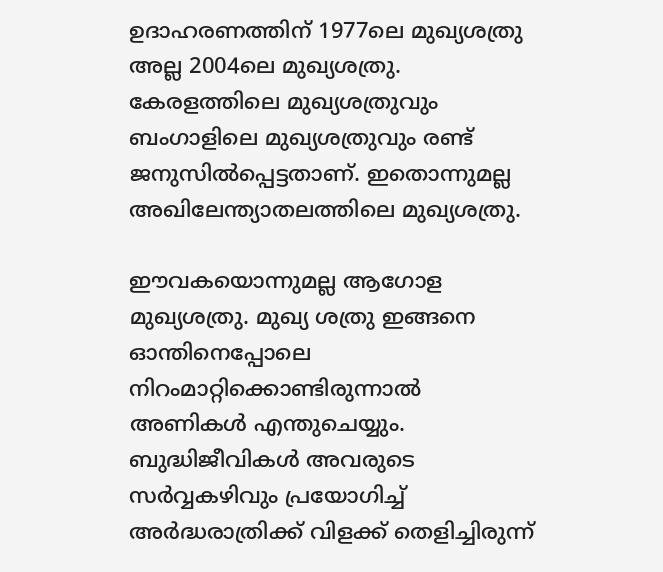ഉദാഹരണത്തിന് 1977ലെ മുഖ്യശത്രു അല്ല 2004ലെ മുഖ്യശത്രു. കേരളത്തിലെ മുഖ്യശത്രുവും ബംഗാളിലെ മുഖ്യശത്രുവും രണ്ട് ജനുസില്‍പ്പെട്ടതാണ്. ഇതൊന്നുമല്ല അഖിലേന്ത്യാതലത്തിലെ മുഖ്യശത്രു.

ഈവകയൊന്നുമല്ല ആഗോള മുഖ്യശത്രു. മുഖ്യ ശത്രു ഇങ്ങനെ ഓന്തിനെപ്പോലെ നിറംമാറ്റിക്കൊണ്ടിരുന്നാല്‍ അണികള്‍ എന്തുചെയ്യും. ബുദ്ധിജീവികള്‍ അവരുടെ സര്‍വ്വകഴിവും പ്രയോഗിച്ച് അര്‍ദ്ധരാത്രിക്ക് വിളക്ക് തെളിച്ചിരുന്ന്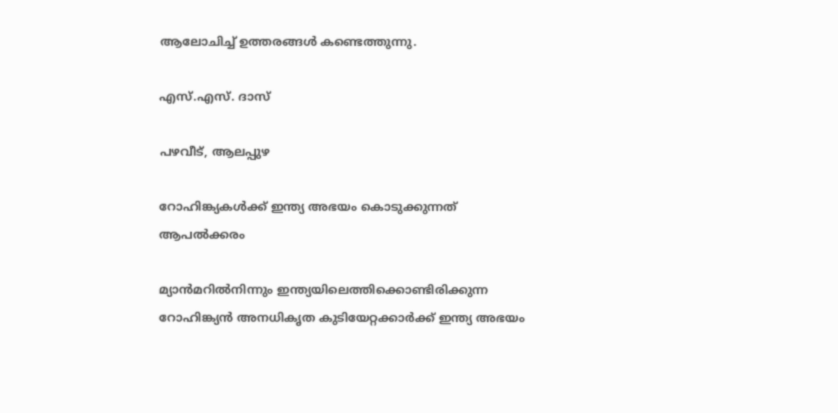ആലോചിച്ച് ഉത്തരങ്ങള്‍ കണ്ടെത്തുന്നു.

എസ്.എസ്. ദാസ്

പഴവീട്, ആലപ്പുഴ

റോഹിങ്ക്യകള്‍ക്ക് ഇന്ത്യ അഭയം കൊടുക്കുന്നത് ആപല്‍ക്കരം

മ്യാന്‍മറില്‍നിന്നും ഇന്ത്യയിലെത്തിക്കൊണ്ടിരിക്കുന്ന റോഹിങ്ക്യന്‍ അനധികൃത കുടിയേറ്റക്കാര്‍ക്ക് ഇന്ത്യ അഭയം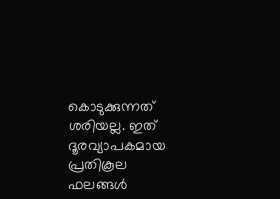കൊടുക്കുന്നത് ശരിയല്ല. ഇത് ദൂരവ്യാപകമായ പ്രതികൂല ഫലങ്ങള്‍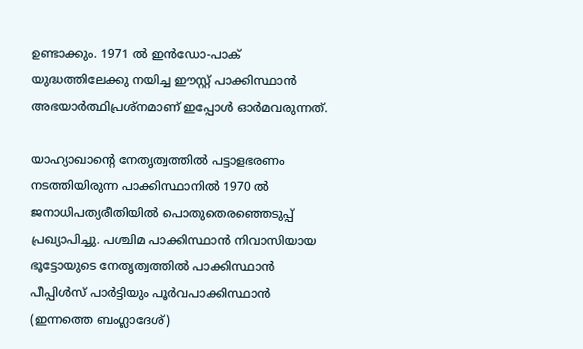ഉണ്ടാക്കും. 1971 ല്‍ ഇന്‍ഡോ-പാക് യുദ്ധത്തിലേക്കു നയിച്ച ഈസ്റ്റ് പാക്കിസ്ഥാന്‍ അഭയാര്‍ത്ഥിപ്രശ്‌നമാണ് ഇപ്പോള്‍ ഓര്‍മവരുന്നത്.

യാഹ്യാഖാന്റെ നേതൃത്വത്തില്‍ പട്ടാളഭരണം നടത്തിയിരുന്ന പാക്കിസ്ഥാനില്‍ 1970 ല്‍ ജനാധിപത്യരീതിയില്‍ പൊതുതെരഞ്ഞെടുപ്പ് പ്രഖ്യാപിച്ചു. പശ്ചിമ പാക്കിസ്ഥാന്‍ നിവാസിയായ ഭൂട്ടോയുടെ നേതൃത്വത്തില്‍ പാക്കിസ്ഥാന്‍ പീപ്പിള്‍സ് പാര്‍ട്ടിയും പൂര്‍വപാക്കിസ്ഥാന്‍ (ഇന്നത്തെ ബംഗ്ലാദേശ്)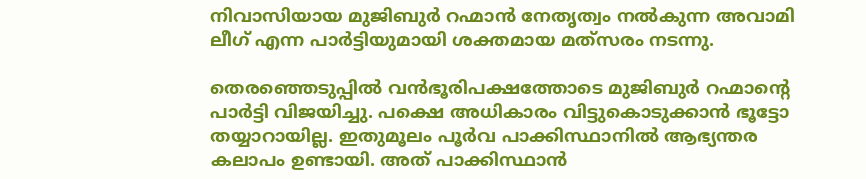നിവാസിയായ മുജിബുര്‍ റഹ്മാന്‍ നേതൃത്വം നല്‍കുന്ന അവാമി ലീഗ് എന്ന പാര്‍ട്ടിയുമായി ശക്തമായ മത്‌സരം നടന്നു.

തെരഞ്ഞെടുപ്പില്‍ വന്‍ഭൂരിപക്ഷത്തോടെ മുജിബുര്‍ റഹ്മാന്റെ പാര്‍ട്ടി വിജയിച്ചു. പക്ഷെ അധികാരം വിട്ടുകൊടുക്കാന്‍ ഭൂട്ടോ തയ്യാറായില്ല. ഇതുമൂലം പൂര്‍വ പാക്കിസ്ഥാനില്‍ ആഭ്യന്തര കലാപം ഉണ്ടായി. അത് പാക്കിസ്ഥാന്‍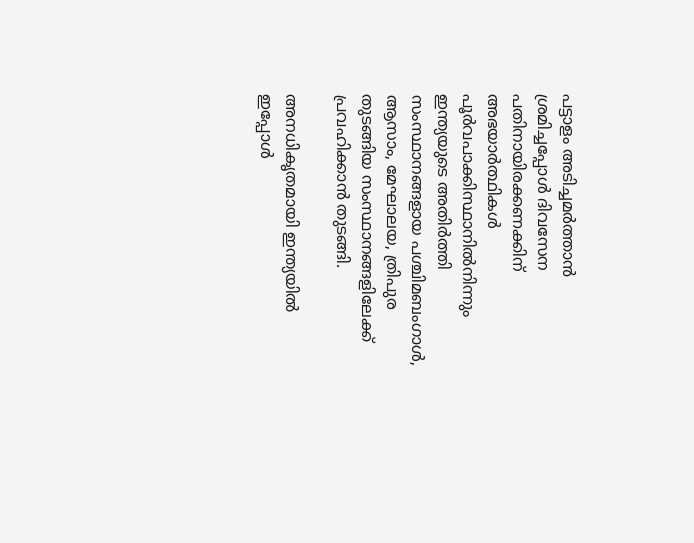പട്ടാളം അടിച്ചമര്‍ത്താന്‍ ശ്രമിച്ചപ്പോള്‍ ദിവസേന പതിനായിരക്കണക്കിന് അഭയാര്‍ത്ഥികള്‍ പൂര്‍വപാക്കിസ്ഥാനില്‍നിന്നും ഇന്ത്യയുടെ അതിര്‍ത്തി സംസ്ഥാനങ്ങളായ പശ്ചിമബംഗാള്‍, ആസാം, മേഘാലയ, ത്രിപുര തുടങ്ങിയ സംസ്ഥാനങ്ങളിലേക്ക് പ്രവഹിക്കാന്‍ തുടങ്ങി.

അനധികൃതമായി ഇന്ത്യയില്‍ ഇപ്പോള്‍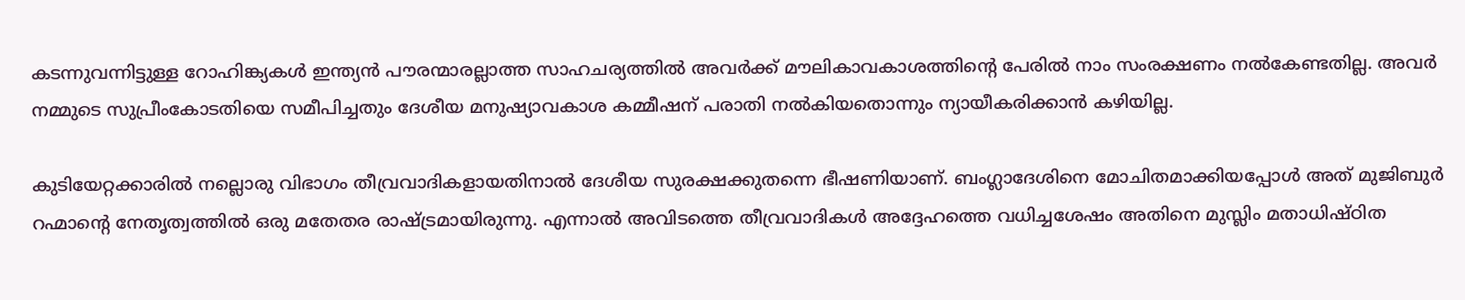കടന്നുവന്നിട്ടുള്ള റോഹിങ്ക്യകള്‍ ഇന്ത്യന്‍ പൗരന്മാരല്ലാത്ത സാഹചര്യത്തില്‍ അവര്‍ക്ക് മൗലികാവകാശത്തിന്റെ പേരില്‍ നാം സംരക്ഷണം നല്‍കേണ്ടതില്ല. അവര്‍ നമ്മുടെ സുപ്രീംകോടതിയെ സമീപിച്ചതും ദേശീയ മനുഷ്യാവകാശ കമ്മീഷന് പരാതി നല്‍കിയതൊന്നും ന്യായീകരിക്കാന്‍ കഴിയില്ല.

കുടിയേറ്റക്കാരില്‍ നല്ലൊരു വിഭാഗം തീവ്രവാദികളായതിനാല്‍ ദേശീയ സുരക്ഷക്കുതന്നെ ഭീഷണിയാണ്. ബംഗ്ലാദേശിനെ മോചിതമാക്കിയപ്പോള്‍ അത് മുജിബുര്‍ റഹ്മാന്റെ നേതൃത്വത്തില്‍ ഒരു മതേതര രാഷ്‌ട്രമായിരുന്നു. എന്നാല്‍ അവിടത്തെ തീവ്രവാദികള്‍ അദ്ദേഹത്തെ വധിച്ചശേഷം അതിനെ മുസ്ലിം മതാധിഷ്ഠിത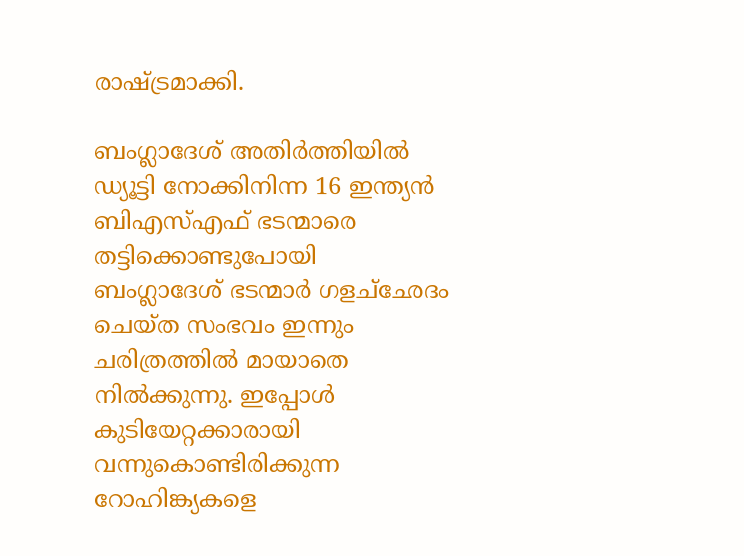രാഷ്‌ട്രമാക്കി.

ബംഗ്ലാദേശ് അതിര്‍ത്തിയില്‍ ഡ്യൂട്ടി നോക്കിനിന്ന 16 ഇന്ത്യന്‍ ബിഎസ്എഫ് ഭടന്മാരെ തട്ടിക്കൊണ്ടുപോയി ബംഗ്ലാദേശ് ഭടന്മാര്‍ ഗളച്‌ഛേദം ചെയ്ത സംഭവം ഇന്നും ചരിത്രത്തില്‍ മായാതെ നില്‍ക്കുന്നു. ഇപ്പോള്‍ കുടിയേറ്റക്കാരായി വന്നുകൊണ്ടിരിക്കുന്ന റോഹിങ്ക്യകളെ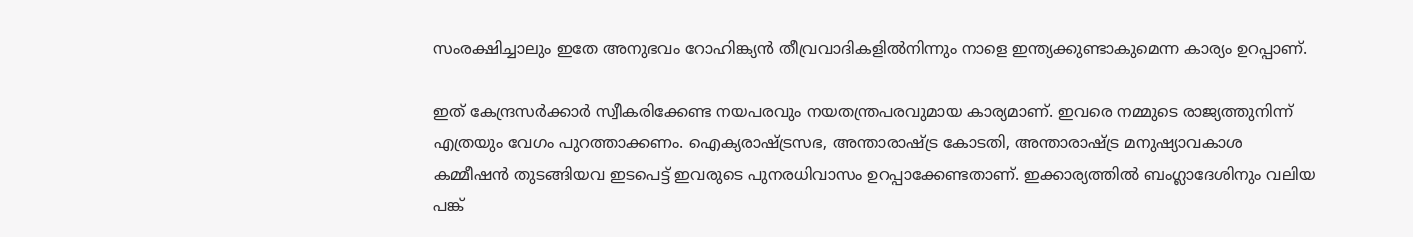സംരക്ഷിച്ചാലും ഇതേ അനുഭവം റോഹിങ്ക്യന്‍ തീവ്രവാദികളില്‍നിന്നും നാളെ ഇന്ത്യക്കുണ്ടാകുമെന്ന കാര്യം ഉറപ്പാണ്.

ഇത് കേന്ദ്രസര്‍ക്കാര്‍ സ്വീകരിക്കേണ്ട നയപരവും നയതന്ത്രപരവുമായ കാര്യമാണ്. ഇവരെ നമ്മുടെ രാജ്യത്തുനിന്ന് എത്രയും വേഗം പുറത്താക്കണം. ഐക്യരാഷ്‌ട്രസഭ, അന്താരാഷ്‌ട്ര കോടതി, അന്താരാഷ്‌ട്ര മനുഷ്യാവകാശ കമ്മീഷന്‍ തുടങ്ങിയവ ഇടപെട്ട് ഇവരുടെ പുനരധിവാസം ഉറപ്പാക്കേണ്ടതാണ്. ഇക്കാര്യത്തില്‍ ബംഗ്ലാദേശിനും വലിയ പങ്ക്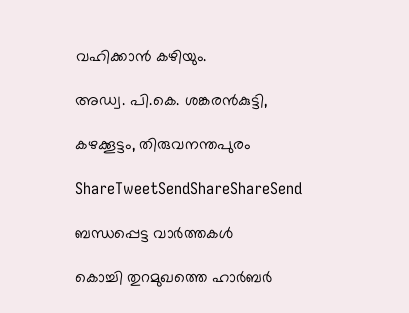വഹിക്കാന്‍ കഴിയും.

അഡ്വ. പി.കെ. ശങ്കരന്‍കുട്ടി,

കഴക്കൂട്ടം, തിരുവനന്തപുരം

ShareTweetSendShareShareSend

ബന്ധപ്പെട്ട വാര്‍ത്തകള്‍

കൊച്ചി തുറമുഖത്തെ ഹാര്‍ബര്‍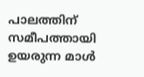പാലത്തിന് സമീപത്തായി ഉയരുന്ന മാള്‍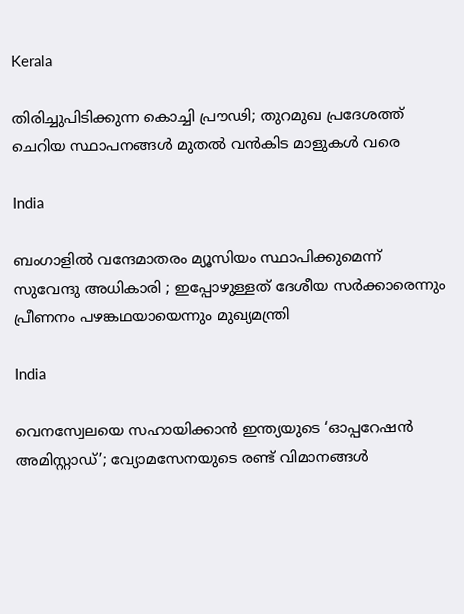Kerala

തിരിച്ചുപിടിക്കുന്ന കൊച്ചി പ്രൗഢി; തുറമുഖ പ്രദേശത്ത് ചെറിയ സ്ഥാപനങ്ങള്‍ മുതല്‍ വന്‍കിട മാളുകള്‍ വരെ

India

ബംഗാളിൽ വന്ദേമാതരം മ്യൂസിയം സ്ഥാപിക്കുമെന്ന് സുവേന്ദു അധികാരി ; ഇപ്പോഴുള്ളത് ദേശീയ സർക്കാരെന്നും പ്രീണനം പഴങ്കഥയായെന്നും മുഖ്യമന്ത്രി

India

വെനസ്വേലയെ സഹായിക്കാൻ ഇന്ത്യയുടെ ‘ഓപ്പറേഷൻ അമിസ്റ്റാഡ്’; വ്യോമസേനയുടെ രണ്ട് വിമാനങ്ങൾ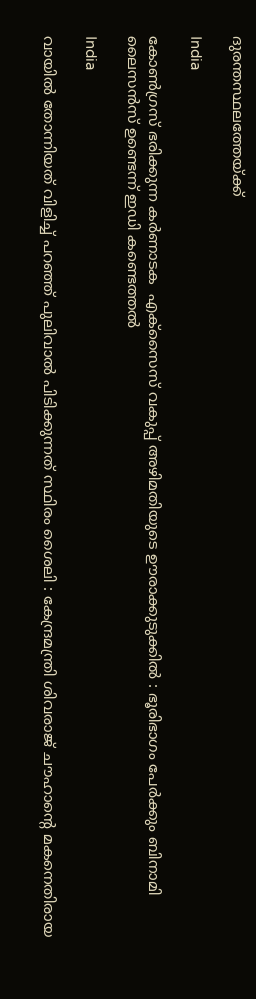ദുരന്തസ്ഥലത്തേയ്‌ക്ക്

India

കോൺഗ്രസ് ഭരിക്കുന്ന കർണാടക  എക്സൈസ് വകുപ്പ് അഴിമതിയുടെ ഊരാക്കുടുക്കിൽ : ഭൂരിഭാഗം പേര്‍ക്കും ബിനാമി ലൈസന്‍സ് ഉണ്ടെന്ന് ഇഡി കണ്ടെത്തൽ

India

വായിൽ തോന്നിയത് വിളിച്ച് പറഞ്ഞ് പുലിവാൽ പിടിക്കുന്നത് സ്ഥിരം ശൈലി : കേന്ദ്രമന്ത്രി ശിവരാജ് ചൗഹാന്റെ മകനെതിരായ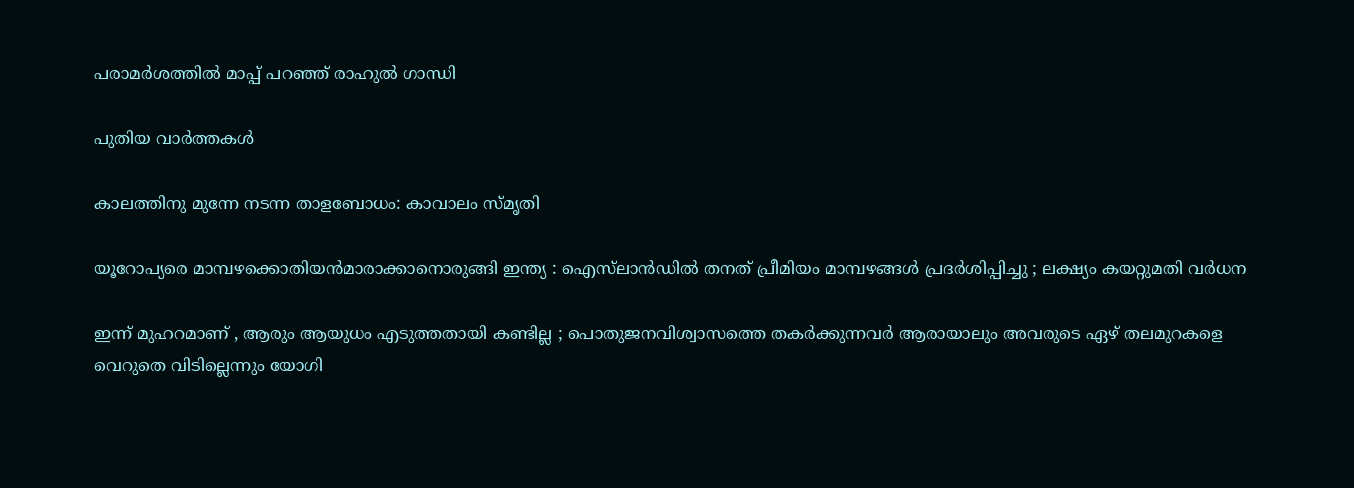പരാമർശത്തിൽ മാപ്പ് പറഞ്ഞ് രാഹുൽ ഗാന്ധി

പുതിയ വാര്‍ത്തകള്‍

കാലത്തിനു മുന്നേ നടന്ന താളബോധം: കാവാലം സ്മൃതി

യൂറോപ്യരെ മാമ്പഴക്കൊതിയൻമാരാക്കാനൊരുങ്ങി ഇന്ത്യ : ഐസ്‌ലാൻഡിൽ തനത് പ്രീമിയം മാമ്പഴങ്ങൾ പ്രദർശിപ്പിച്ചു ; ലക്ഷ്യം കയറ്റുമതി വർധന

ഇന്ന് മുഹറമാണ് , ആരും ആയുധം എടുത്തതായി കണ്ടില്ല ; പൊതുജനവിശ്വാസത്തെ തകർക്കുന്നവർ ആരായാലും അവരുടെ ഏഴ് തലമുറകളെ വെറുതെ വിടില്ലെന്നും യോഗി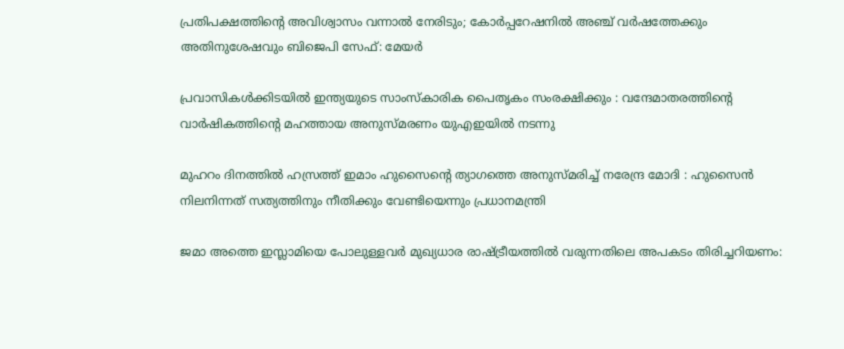പ്രതിപക്ഷത്തിന്റെ അവിശ്വാസം വന്നാൽ നേരിടും; കോർപ്പറേഷനിൽ അഞ്ച് വർഷത്തേക്കും അതിനുശേഷവും ബിജെപി സേഫ്: മേയർ

പ്രവാസികൾക്കിടയിൽ ഇന്ത്യയുടെ സാംസ്കാരിക പൈതൃകം സംരക്ഷിക്കും : വന്ദേമാതരത്തിന്റെ വാർഷികത്തിന്റെ മഹത്തായ അനുസ്മരണം യുഎഇയിൽ നടന്നു

മുഹറം ദിനത്തിൽ ഹസ്രത്ത് ഇമാം ഹുസൈന്റെ ത്യാഗത്തെ അനുസ്മരിച്ച് നരേന്ദ്ര മോദി : ഹുസൈൻ നിലനിന്നത് സത്യത്തിനും നീതിക്കും വേണ്ടിയെന്നും പ്രധാനമന്ത്രി

ജമാ അത്തെ ഇസ്ലാമിയെ പോലുള്ളവർ മുഖ്യധാര രാഷ്‌ട്രീയത്തിൽ വരുന്നതിലെ അപകടം തിരിച്ചറിയണം: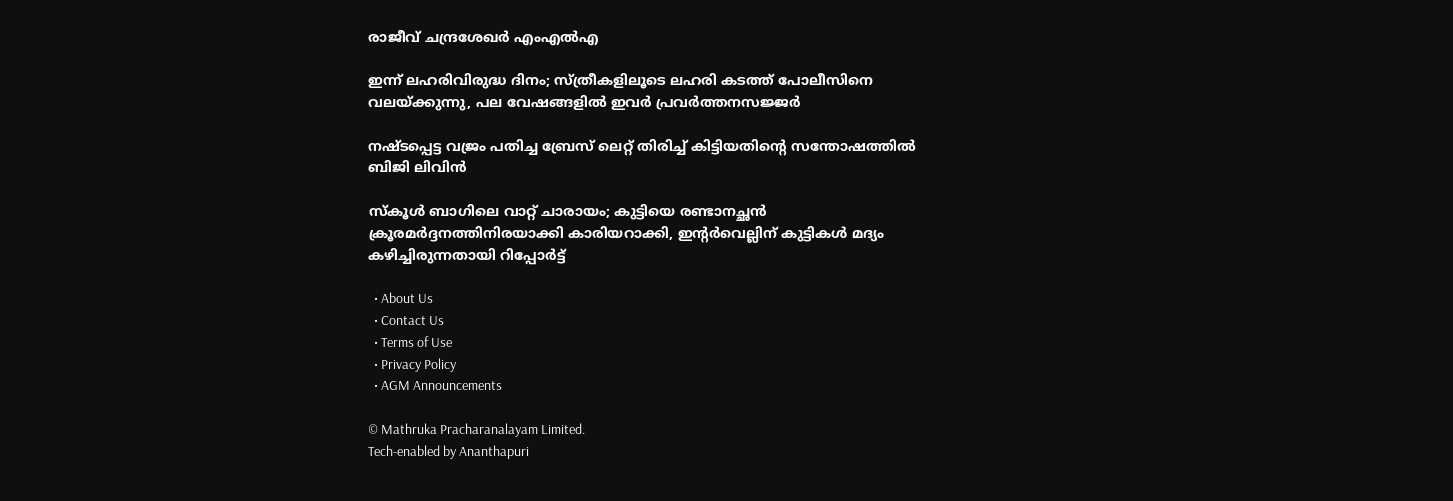രാജീവ് ചന്ദ്രശേഖർ എംഎൽഎ

ഇന്ന് ലഹരിവിരുദ്ധ ദിനം; സ്ത്രീകളിലൂടെ ലഹരി കടത്ത് പോലീസിനെ വലയ്‌ക്കുന്നു, പല വേഷങ്ങളിൽ ഇവർ പ്രവർത്തനസജ്ജർ

നഷ്ടപ്പെട്ട വജ്രം പതിച്ച ബ്രേസ് ലെറ്റ് തിരിച്ച് കിട്ടിയതിന്റെ സന്തോഷത്തില്‍ ബിജി ലിവിന്‍

സ്‌കൂൾ ബാഗിലെ വാറ്റ് ചാരായം; കുട്ടിയെ രണ്ടാനച്ഛൻ ക്രൂരമർദ്ദനത്തിനിരയാക്കി കാരിയറാക്കി, ഇന്റർവെല്ലിന് കുട്ടികള്‍ മദ്യം കഴിച്ചിരുന്നതായി റിപ്പോർട്ട്

  • About Us
  • Contact Us
  • Terms of Use
  • Privacy Policy
  • AGM Announcements

© Mathruka Pracharanalayam Limited.
Tech-enabled by Ananthapuri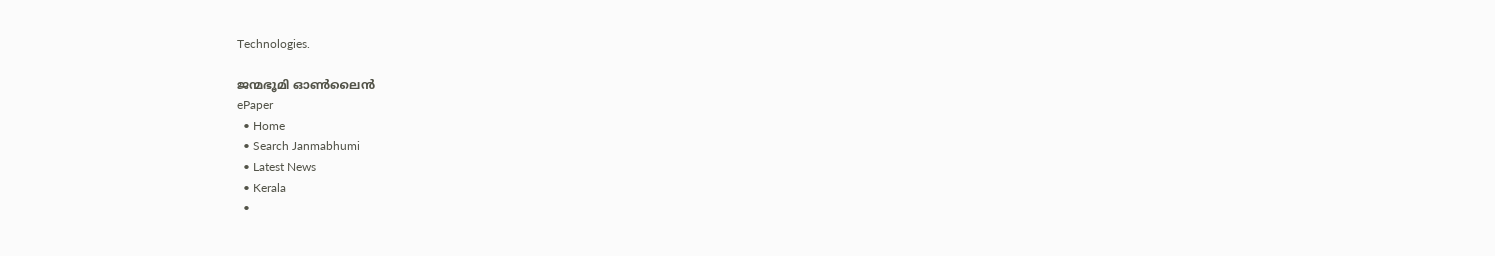Technologies.

ജന്മഭൂമി ഓണ്‍ലൈന്‍
ePaper
  • Home
  • Search Janmabhumi
  • Latest News
  • Kerala
  •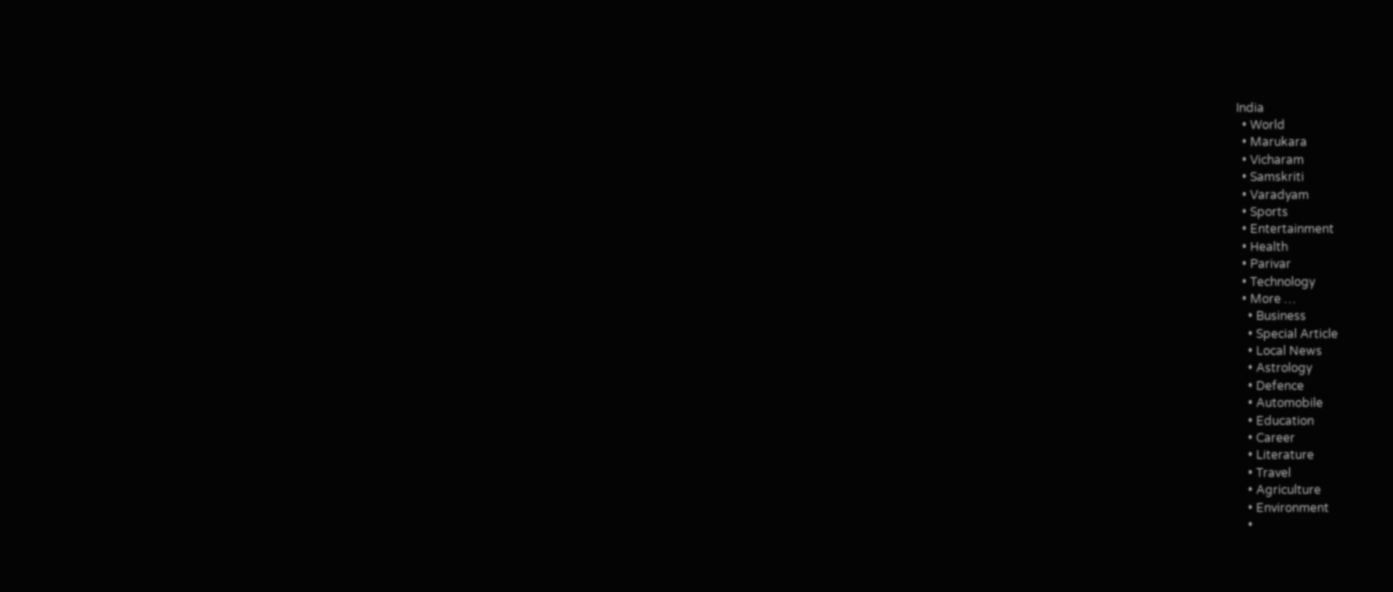India
  • World
  • Marukara
  • Vicharam
  • Samskriti
  • Varadyam
  • Sports
  • Entertainment
  • Health
  • Parivar
  • Technology
  • More …
    • Business
    • Special Article
    • Local News
    • Astrology
    • Defence
    • Automobile
    • Education
    • Career
    • Literature
    • Travel
    • Agriculture
    • Environment
    •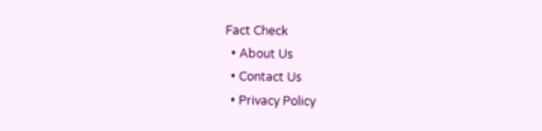Fact Check
  • About Us
  • Contact Us
  • Privacy Policy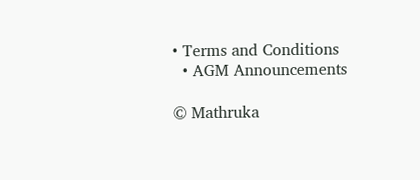• Terms and Conditions
  • AGM Announcements

© Mathruka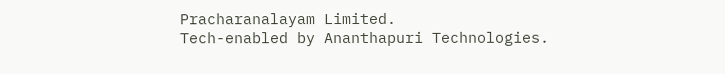Pracharanalayam Limited.
Tech-enabled by Ananthapuri Technologies.